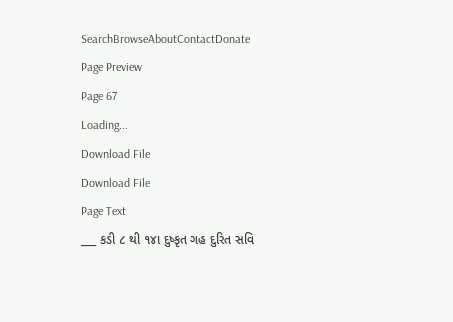SearchBrowseAboutContactDonate
Page Preview
Page 67
Loading...
Download File
Download File
Page Text
___ કડી ૮ થી ૧૪ા દુષ્કૃત ગહ દુરિત સવિ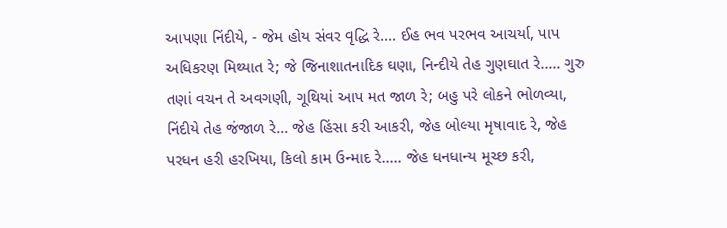આપણા નિંદીયે, - જેમ હોય સંવર વૃદ્ધિ રે.... ઈહ ભવ પરભવ આચર્યા, પાપ અધિકરણ મિથ્યાત રે; જે જિનાશાતનાદિક ઘણા, નિન્દીયે તેહ ગુણઘાત રે..... ગુરુ તણાં વચન તે અવગણી, ગૂથિયાં આપ મત જાળ રે; બહુ પરે લોકને ભોળવ્યા, નિંદીયે તેહ જંજાળ રે... જેહ હિંસા કરી આકરી, જેહ બોલ્યા મૃષાવાદ રે, જેહ પરધન હરી હરખિયા, કિલો કામ ઉન્માદ રે..... જેહ ધનધાન્ય મૂચ્છ કરી,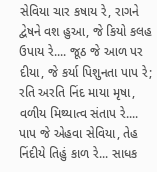સેવિયા ચાર કષાય રે, રાગને દ્વેષને વશ હુઆ, જે કિયો કલહ ઉપાય રે.... જૂઠ જે આળ પર દીયા, જે કર્યા પિશુનતા પાપ રે; રતિ અરતિ નિંદ માયા મૃષા, વળીય મિથ્યાત્વ સંતાપ રે.... પાપ જે એહવા સેવિયા, તેહ નિંદીયે તિહું કાળ રે... સાધક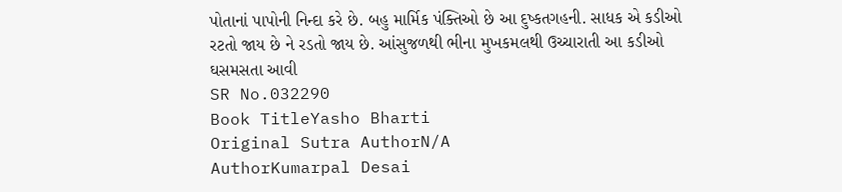પોતાનાં પાપોની નિન્દા કરે છે. બહુ માર્મિક પંક્તિઓ છે આ દુષ્કતગહની. સાધક એ કડીઓ રટતો જાય છે ને રડતો જાય છે. આંસુજળથી ભીના મુખકમલથી ઉચ્ચારાતી આ કડીઓ ઘસમસતા આવી
SR No.032290
Book TitleYasho Bharti
Original Sutra AuthorN/A
AuthorKumarpal Desai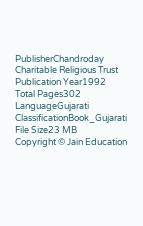PublisherChandroday Charitable Religious Trust
Publication Year1992
Total Pages302
LanguageGujarati
ClassificationBook_Gujarati
File Size23 MB
Copyright © Jain Education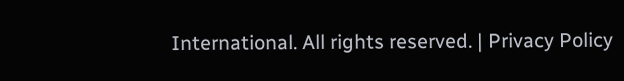International. All rights reserved. | Privacy Policy